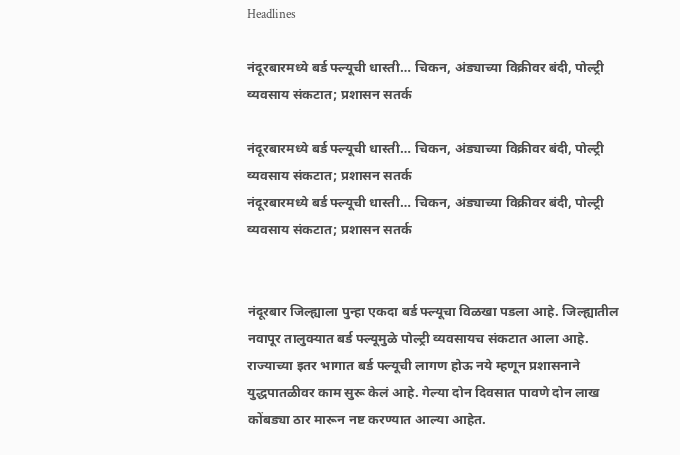Headlines

नंदूरबारमध्ये बर्ड फ्ल्यूची धास्ती… चिकन, अंड्याच्या विक्रीवर बंदी, पोल्ट्री व्यवसाय संकटात; प्रशासन सतर्क

नंदूरबारमध्ये बर्ड फ्ल्यूची धास्ती… चिकन, अंड्याच्या विक्रीवर बंदी, पोल्ट्री व्यवसाय संकटात; प्रशासन सतर्क
नंदूरबारमध्ये बर्ड फ्ल्यूची धास्ती… चिकन, अंड्याच्या विक्रीवर बंदी, पोल्ट्री व्यवसाय संकटात; प्रशासन सतर्क


नंदूरबार जिल्ह्याला पुन्हा एकदा बर्ड फ्ल्यूचा विळखा पडला आहे. जिल्ह्यातील नवापूर तालुक्यात बर्ड फ्ल्यूमुळे पोल्ट्री व्यवसायच संकटात आला आहे. राज्याच्या इतर भागात बर्ड फ्ल्यूची लागण होऊ नये म्हणून प्रशासनाने युद्धपातळीवर काम सुरू केलं आहे. गेल्या दोन दिवसात पावणे दोन लाख कोंबड्या ठार मारून नष्ट करण्यात आल्या आहेत.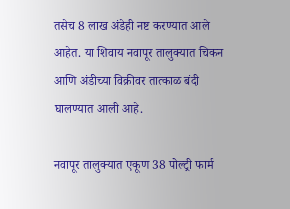तसेच 8 लाख अंडेही नष्ट करण्यात आले आहेत. या शिवाय नवापूर तालुक्यात चिकन आणि अंडीच्या विक्रीवर तात्काळ बंदी घालण्यात आली आहे.

नवापूर तालुक्यात एकूण 38 पोल्ट्री फार्म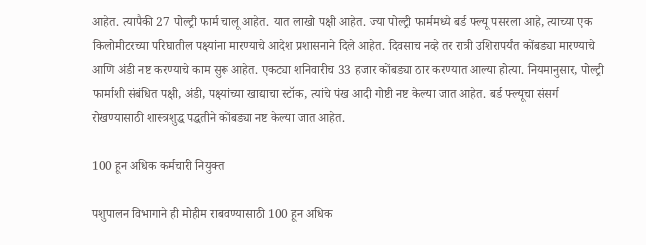आहेत. त्यापैकी 27 पोल्ट्री फार्म चालू आहेत. यात लाखो पक्षी आहेत. ज्या पोल्ट्री फार्ममध्ये बर्ड फ्ल्यू पसरला आहे, त्याच्या एक किलोमीटरच्या परिघातील पक्ष्यांना मारण्याचे आदेश प्रशासनाने दिले आहेत. दिवसाच नव्हे तर रात्री उशिरापर्यंत कोंबड्या मारण्याचे आणि अंडी नष्ट करण्याचे काम सुरू आहेत. एकट्या शनिवारीच 33 हजार कोंबड्या ठार करण्यात आल्या होत्या. नियमानुसार, पोल्ट्री फार्माशी संबंधित पक्षी, अंडी, पक्ष्यांच्या खाद्याचा स्टॉक, त्यांचे पंख आदी गोष्टी नष्ट केल्या जात आहेत. बर्ड फ्ल्यूचा संसर्ग रोखण्यासाठी शास्त्रशुद्ध पद्धतीने कोंबड्या नष्ट केल्या जात आहेत.

100 हून अधिक कर्मचारी नियुक्त

पशुपालन विभागाने ही मोहीम राबवण्यासाठी 100 हून अधिक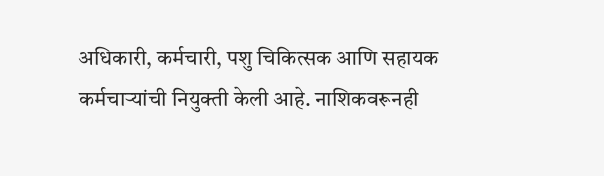अधिकारी, कर्मचारी, पशु चिकित्सक आणि सहायक कर्मचाऱ्यांची नियुक्ती केली आहे. नाशिकवरूनही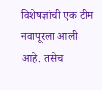विशेषज्ञांची एक टीम नवापूरला आली आहे. तसेच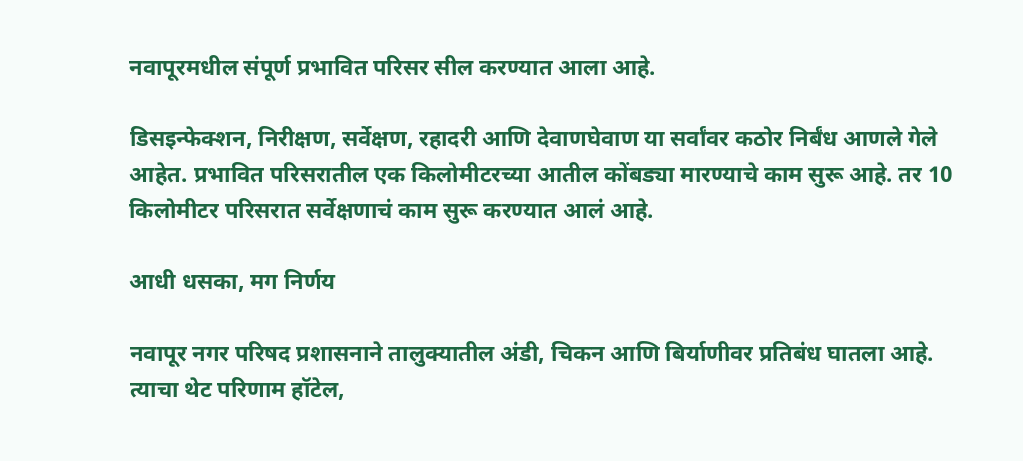नवापूरमधील संपूर्ण प्रभावित परिसर सील करण्यात आला आहे.

डिसइन्फेक्शन, निरीक्षण, सर्वेक्षण, रहादरी आणि देवाणघेवाण या सर्वांवर कठोर निर्बंध आणले गेले आहेत. प्रभावित परिसरातील एक किलोमीटरच्या आतील कोंबड्या मारण्याचे काम सुरू आहे. तर 10 किलोमीटर परिसरात सर्वेक्षणाचं काम सुरू करण्यात आलं आहे.

आधी धसका, मग निर्णय

नवापूर नगर परिषद प्रशासनाने तालुक्यातील अंडी, चिकन आणि बिर्याणीवर प्रतिबंध घातला आहे. त्याचा थेट परिणाम हॉटेल,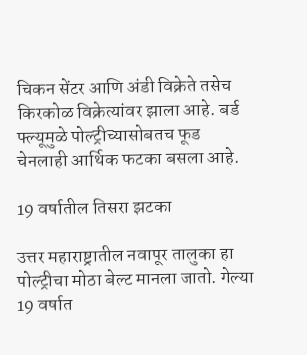चिकन सेंटर आणि अंडी विक्रेते तसेच किरकोळ विक्रेत्यांवर झाला आहे. बर्ड फ्ल्यूमुळे पोल्ट्रीच्यासोबतच फूड चेनलाही आर्थिक फटका बसला आहे.

19 वर्षातील तिसरा झटका

उत्तर महाराष्ट्रातील नवापूर तालुका हा पोल्ट्रीचा मोठा बेल्ट मानला जातो. गेल्या 19 वर्षात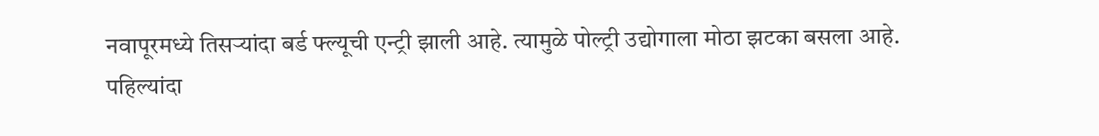नवापूरमध्ये तिसऱ्यांदा बर्ड फ्ल्यूची एन्ट्री झाली आहे. त्यामुळे पोल्ट्री उद्योगाला मोठा झटका बसला आहे. पहिल्यांदा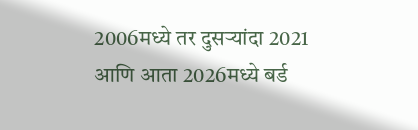2006मध्ये तर दुसऱ्यांदा 2021 आणि आता 2026मध्ये बर्ड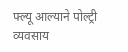फ्ल्यू आल्याने पोल्ट्री व्यवसाय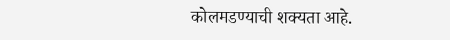कोलमडण्याची शक्यता आहे.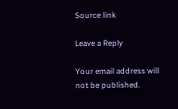Source link

Leave a Reply

Your email address will not be published.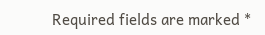Required fields are marked *